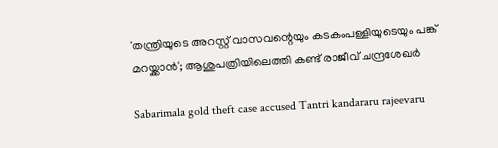'തന്ത്രിയുടെ അറസ്റ്റ് വാസവന്റെയും കടകംപള്ളിയുടെയും പങ്ക് മറയ്ക്കാന്‍'; ആശുപത്രിയിലെത്തി കണ്ട് രാജീവ് ചന്ദ്രശേഖര്‍

Sabarimala gold theft case accused Tantri kandararu rajeevaru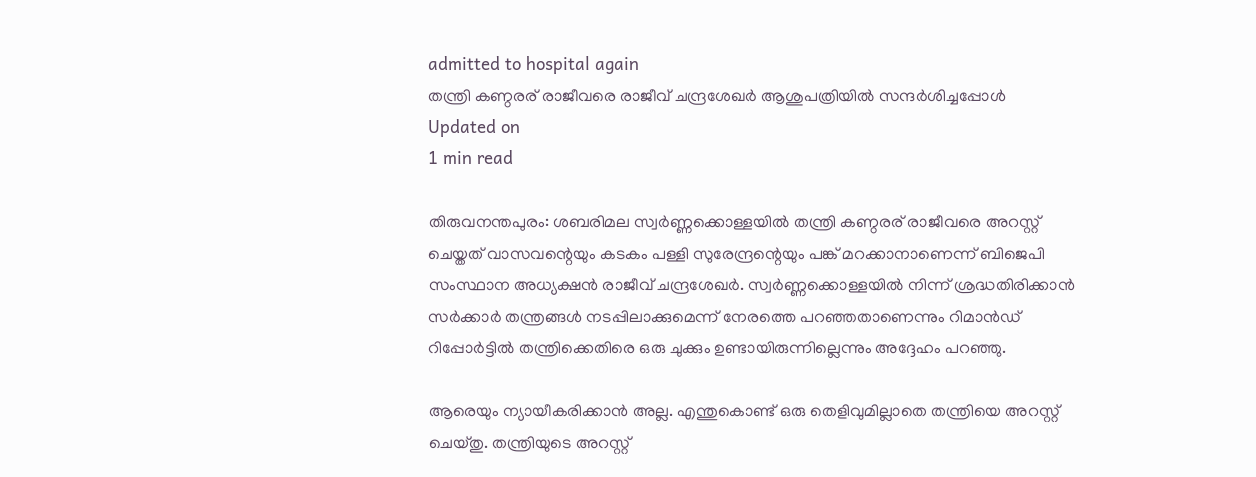admitted to hospital again
തന്ത്രി കണ്ഠരര് രാജീവരെ രാജീവ് ചന്ദ്രശേഖര്‍ ആശുപത്രിയില്‍ സന്ദര്‍ശിച്ചപ്പോള്‍
Updated on
1 min read

തിരുവനന്തപുരം: ശബരിമല സ്വര്‍ണ്ണക്കൊള്ളയില്‍ തന്ത്രി കണ്ഠരര് രാജീവരെ അറസ്റ്റ് ചെയ്തത് വാസവന്റെയും കടകം പള്ളി സുരേന്ദ്രന്റെയും പങ്ക് മറക്കാനാണെന്ന് ബിജെപി സംസ്ഥാന അധ്യക്ഷന്‍ രാജീവ് ചന്ദ്രശേഖര്‍. സ്വര്‍ണ്ണക്കൊള്ളയില്‍ നിന്ന് ശ്രദ്ധതിരിക്കാന്‍ സര്‍ക്കാര്‍ തന്ത്രങ്ങള്‍ നടപ്പിലാക്കുമെന്ന് നേരത്തെ പറഞ്ഞതാണെന്നും റിമാന്‍ഡ് റിപ്പോര്‍ട്ടില്‍ തന്ത്രിക്കെതിരെ ഒരു ചുക്കും ഉണ്ടായിരുന്നില്ലെന്നും അദ്ദേഹം പറഞ്ഞു.

ആരെയും ന്യായീകരിക്കാന്‍ അല്ല. എന്തുകൊണ്ട് ഒരു തെളിവുമില്ലാതെ തന്ത്രിയെ അറസ്റ്റ് ചെയ്തു. തന്ത്രിയുടെ അറസ്റ്റ്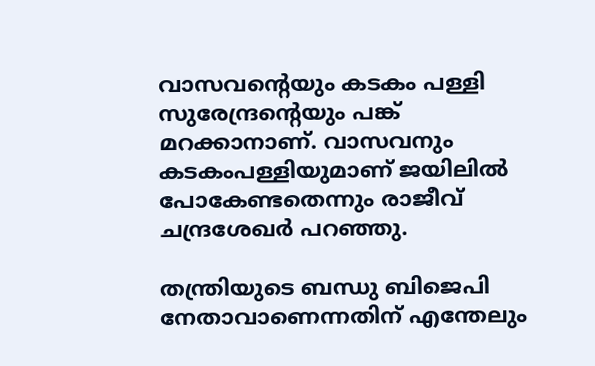വാസവന്റെയും കടകം പള്ളി സുരേന്ദ്രന്റെയും പങ്ക് മറക്കാനാണ്. വാസവനും കടകംപള്ളിയുമാണ് ജയിലില്‍ പോകേണ്ടതെന്നും രാജീവ് ചന്ദ്രശേഖര്‍ പറഞ്ഞു.

തന്ത്രിയുടെ ബന്ധു ബിജെപി നേതാവാണെന്നതിന് എന്തേലും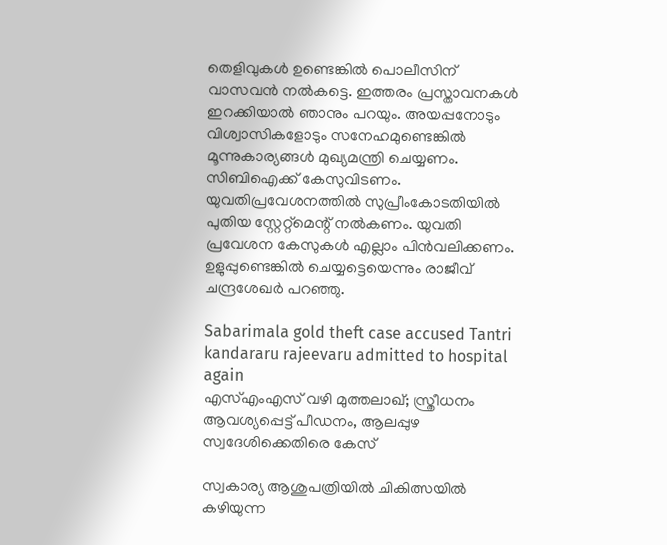തെളിവുകള്‍ ഉണ്ടെങ്കില്‍ പൊലീസിന് വാസവന്‍ നല്‍കട്ടെ. ഇത്തരം പ്രസ്താവനകള്‍ ഇറക്കിയാല്‍ ഞാനും പറയും. അയപ്പനോടും വിശ്വാസികളോടും സനേഹമുണ്ടെങ്കില്‍ മൂന്നുകാര്യങ്ങള്‍ മുഖ്യമന്ത്രി ചെയ്യണം. സിബിഐക്ക് കേസുവിടണം. യുവതിപ്രവേശനത്തില്‍ സുപ്രീംകോടതിയില്‍ പുതിയ സ്റ്റേറ്റ്‌മെന്റ് നല്‍കണം. യുവതി പ്രവേശന കേസുകള്‍ എല്ലാം പിന്‍വലിക്കണം. ഉളുപ്പുണ്ടെങ്കില്‍ ചെയ്യട്ടെയെന്നും രാജീവ് ചന്ദ്രശേഖര്‍ പറഞ്ഞു.

Sabarimala gold theft case accused Tantri kandararu rajeevaru admitted to hospital again
എസ്എംഎസ് വഴി മുത്തലാഖ്; സ്ത്രീധനം ആവശ്യപ്പെട്ട് പീഡനം, ആലപ്പുഴ സ്വദേശിക്കെതിരെ കേസ്

സ്വകാര്യ ആശുപത്രിയില്‍ ചികിത്സയില്‍ കഴിയുന്ന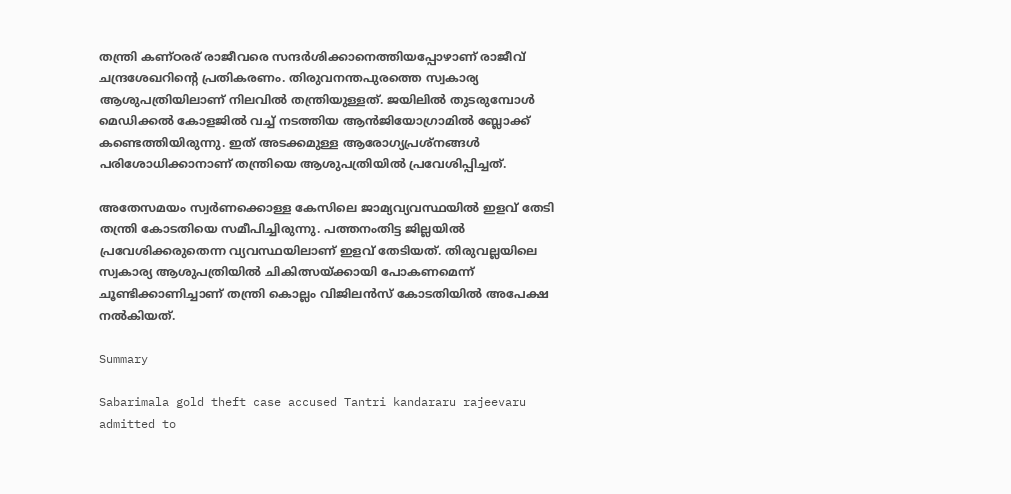തന്ത്രി കണ്ഠരര് രാജീവരെ സന്ദര്‍ശിക്കാനെത്തിയപ്പോഴാണ് രാജീവ് ചന്ദ്രശേഖറിന്റെ പ്രതികരണം. തിരുവനന്തപുരത്തെ സ്വകാര്യ ആശുപത്രിയിലാണ് നിലവില്‍ തന്ത്രിയുള്ളത്. ജയിലില്‍ തുടരുമ്പോള്‍ മെഡിക്കല്‍ കോളജില്‍ വച്ച് നടത്തിയ ആന്‍ജിയോഗ്രാമില്‍ ബ്ലോക്ക് കണ്ടെത്തിയിരുന്നു. ഇത് അടക്കമുള്ള ആരോഗ്യപ്രശ്നങ്ങള്‍ പരിശോധിക്കാനാണ് തന്ത്രിയെ ആശുപത്രിയില്‍ പ്രവേശിപ്പിച്ചത്.

അതേസമയം സ്വര്‍ണക്കൊള്ള കേസിലെ ജാമ്യവ്യവസ്ഥയില്‍ ഇളവ് തേടി തന്ത്രി കോടതിയെ സമീപിച്ചിരുന്നു. പത്തനംതിട്ട ജില്ലയില്‍ പ്രവേശിക്കരുതെന്ന വ്യവസ്ഥയിലാണ് ഇളവ് തേടിയത്. തിരുവല്ലയിലെ സ്വകാര്യ ആശുപത്രിയില്‍ ചികിത്സയ്ക്കായി പോകണമെന്ന് ചൂണ്ടിക്കാണിച്ചാണ് തന്ത്രി കൊല്ലം വിജിലന്‍സ് കോടതിയില്‍ അപേക്ഷ നല്‍കിയത്.

Summary

Sabarimala gold theft case accused Tantri kandararu rajeevaru admitted to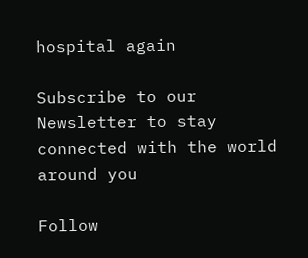hospital again

Subscribe to our Newsletter to stay connected with the world around you

Follow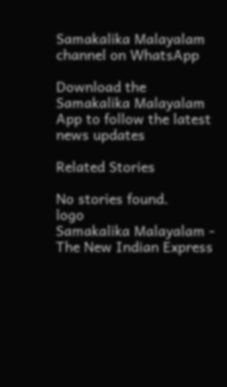Samakalika Malayalam channel on WhatsApp

Download the Samakalika Malayalam App to follow the latest news updates

Related Stories

No stories found.
logo
Samakalika Malayalam - The New Indian Express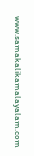www.samakalikamalayalam.com